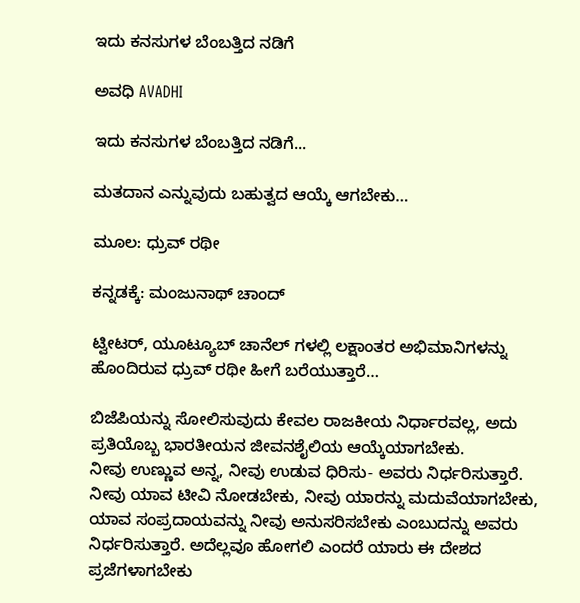ಇದು ಕನಸುಗಳ ಬೆಂಬತ್ತಿದ ನಡಿಗೆ‍

ಅವಧಿ AVADHI

ಇದು ಕನಸುಗಳ ಬೆಂಬತ್ತಿದ ನಡಿಗೆ...

ಮತದಾನ ಎನ್ನುವುದು ಬಹುತ್ವದ ಆಯ್ಕೆ ಆಗಬೇಕು…

ಮೂಲ: ಧ್ರುವ್ ರಥೀ

ಕನ್ನಡಕ್ಕೆ: ಮಂಜುನಾಥ್ ಚಾಂದ್

ಟ್ವೀಟರ್, ಯೂಟ್ಯೂಬ್ ಚಾನೆಲ್ ಗಳಲ್ಲಿ ಲಕ್ಷಾಂತರ ಅಭಿಮಾನಿಗಳನ್ನು ಹೊಂದಿರುವ ಧ್ರುವ್ ರಥೀ ಹೀಗೆ ಬರೆಯುತ್ತಾರೆ…

ಬಿಜೆಪಿಯನ್ನು ಸೋಲಿಸುವುದು ಕೇವಲ ರಾಜಕೀಯ ನಿರ್ಧಾರವಲ್ಲ, ಅದು ಪ್ರತಿಯೊಬ್ಬ ಭಾರತೀಯನ ಜೀವನಶೈಲಿಯ ಆಯ್ಕೆಯಾಗಬೇಕು.
ನೀವು ಉಣ್ಣುವ ಅನ್ನ, ನೀವು ಉಡುವ ಧಿರಿಸು- ಅವರು ನಿರ್ಧರಿಸುತ್ತಾರೆ. ನೀವು ಯಾವ ಟೀವಿ ನೋಡಬೇಕು, ನೀವು ಯಾರನ್ನು ಮದುವೆಯಾಗಬೇಕು, ಯಾವ ಸಂಪ್ರದಾಯವನ್ನು ನೀವು ಅನುಸರಿಸಬೇಕು ಎಂಬುದನ್ನು ಅವರು ನಿರ್ಧರಿಸುತ್ತಾರೆ. ಅದೆಲ್ಲವೂ ಹೋಗಲಿ ಎಂದರೆ ಯಾರು ಈ ದೇಶದ ಪ್ರಜೆಗಳಾಗಬೇಕು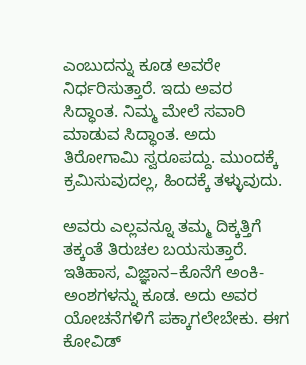ಎಂಬುದನ್ನು ಕೂಡ ಅವರೇ ನಿರ್ಧರಿಸುತ್ತಾರೆ. ಇದು ಅವರ ಸಿದ್ಧಾಂತ. ನಿಮ್ಮ ಮೇಲೆ ಸವಾರಿ ಮಾಡುವ ಸಿದ್ಧಾಂತ. ಅದು ತಿರೋಗಾಮಿ ಸ್ವರೂಪದ್ದು. ಮುಂದಕ್ಕೆ ಕ್ರಮಿಸುವುದಲ್ಲ, ಹಿಂದಕ್ಕೆ ತಳ್ಳುವುದು.

ಅವರು ಎಲ್ಲವನ್ನೂ ತಮ್ಮ ದಿಕ್ಕತ್ತಿಗೆ ತಕ್ಕಂತೆ ತಿರುಚಲ ಬಯಸುತ್ತಾರೆ. ಇತಿಹಾಸ, ವಿಜ್ಞಾನ–ಕೊನೆಗೆ ಅಂಕಿ-ಅಂಶಗಳನ್ನು ಕೂಡ. ಅದು ಅವರ ಯೋಚನೆಗಳಿಗೆ ಪಕ್ಕಾಗಲೇಬೇಕು. ಈಗ ಕೋವಿಡ್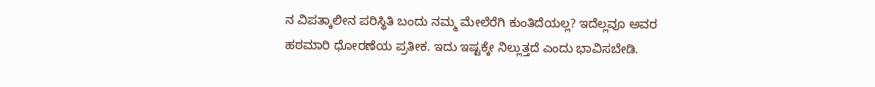ನ ವಿಪತ್ಕಾಲೀನ ಪರಿಸ್ಥಿತಿ ಬಂದು ನಮ್ಮ ಮೇಲೆರೆಗಿ ಕುಂತಿದೆಯಲ್ಲ? ಇದೆಲ್ಲವೂ ಅವರ ಹಠಮಾರಿ ಧೋರಣೆಯ ಪ್ರತೀಕ. ಇದು ಇಷ್ಟಕ್ಕೇ ನಿಲ್ಲುತ್ತದೆ ಎಂದು ಭಾವಿಸಬೇಡಿ.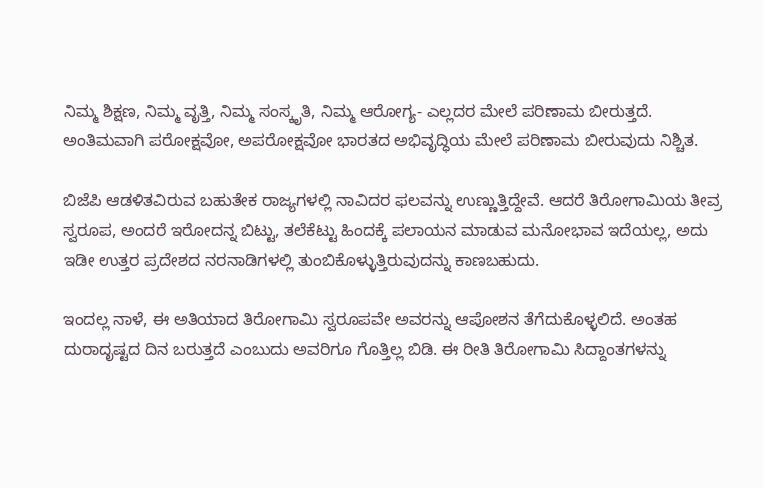ನಿಮ್ಮ ಶಿಕ್ಷಣ, ನಿಮ್ಮ ವೃತ್ತಿ, ನಿಮ್ಮ ಸಂಸ್ಕೃತಿ, ನಿಮ್ಮ ಆರೋಗ್ಯ- ಎಲ್ಲದರ ಮೇಲೆ ಪರಿಣಾಮ ಬೀರುತ್ತದೆ. ಅಂತಿಮವಾಗಿ ಪರೋಕ್ಷವೋ, ಅಪರೋಕ್ಷವೋ ಭಾರತದ ಅಭಿವೃದ್ಧಿಯ ಮೇಲೆ ಪರಿಣಾಮ ಬೀರುವುದು ನಿಶ್ಚಿತ.

ಬಿಜೆಪಿ ಆಡಳಿತವಿರುವ ಬಹುತೇಕ ರಾಜ್ಯಗಳಲ್ಲಿ ನಾವಿದರ ಫಲವನ್ನು ಉಣ್ಣುತ್ತಿದ್ದೇವೆ. ಆದರೆ ತಿರೋಗಾಮಿಯ ತೀವ್ರ ಸ್ವರೂಪ, ಅಂದರೆ ಇರೋದನ್ನ ಬಿಟ್ಟು, ತಲೆಕೆಟ್ಟು ಹಿಂದಕ್ಕೆ ಪಲಾಯನ ಮಾಡುವ ಮನೋಭಾವ ಇದೆಯಲ್ಲ, ಅದು ಇಡೀ ಉತ್ತರ ಪ್ರದೇಶದ ನರನಾಡಿಗಳಲ್ಲಿ ತುಂಬಿಕೊಳ್ಳುತ್ತಿರುವುದನ್ನು ಕಾಣಬಹುದು.

ಇಂದಲ್ಲ ನಾಳೆ, ಈ ಅತಿಯಾದ ತಿರೋಗಾಮಿ ಸ್ವರೂಪವೇ ಅವರನ್ನು ಆಪೋಶನ ತೆಗೆದುಕೊಳ್ಳಲಿದೆ. ಅಂತಹ ದುರಾದೃಷ್ಟದ ದಿನ ಬರುತ್ತದೆ ಎಂಬುದು ಅವರಿಗೂ ಗೊತ್ತಿಲ್ಲ ಬಿಡಿ. ಈ ರೀತಿ ತಿರೋಗಾಮಿ ಸಿದ್ದಾಂತಗಳನ್ನು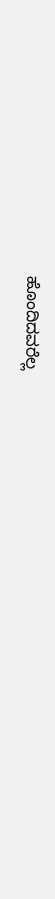ಹೊಂದಿದವರೆಲ್ಲ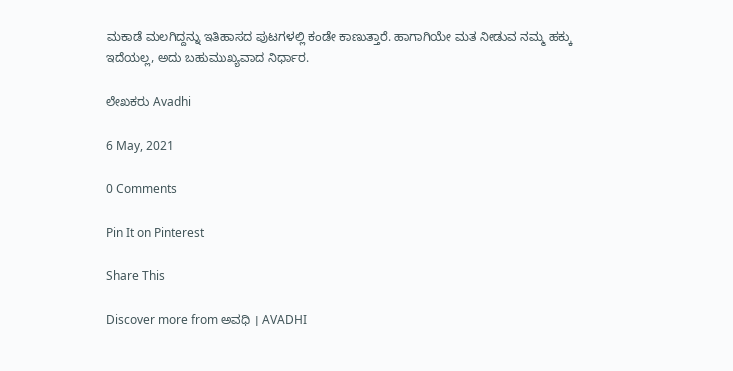ಮಕಾಡೆ ಮಲಗಿದ್ದನ್ನು ಇತಿಹಾಸದ ಪುಟಗಳಲ್ಲಿ ಕಂಡೇ ಕಾಣುತ್ತಾರೆ. ಹಾಗಾಗಿಯೇ ಮತ ನೀಡುವ ನಮ್ಮ ಹಕ್ಕು ಇದೆಯಲ್ಲ, ಅದು ಬಹುಮುಖ್ಯವಾದ ನಿರ್ಧಾರ.

ಲೇಖಕರು Avadhi

6 May, 2021

0 Comments

Pin It on Pinterest

Share This

Discover more from ಅವಧಿ । AVADHI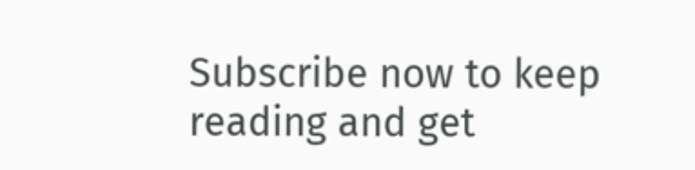Subscribe now to keep reading and get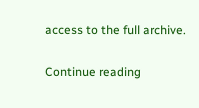access to the full archive.

Continue reading